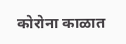कोरोना काळात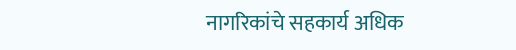नागरिकांचे सहकार्य अधिक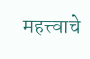महत्त्वाचे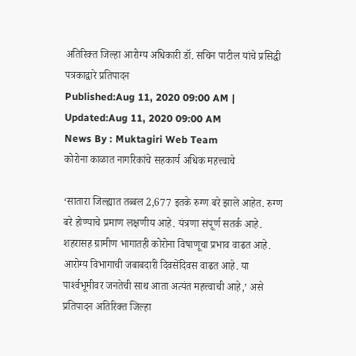अतिरिक्त जिल्हा आरोग्य अधिकारी डॉ. सचिन पाटील यांचे प्रसिद्धी पत्रकाद्वारे प्रतिपादन
Published:Aug 11, 2020 09:00 AM | Updated:Aug 11, 2020 09:00 AM
News By : Muktagiri Web Team
कोरोना काळात नागरिकांचे सहकार्य अधिक महत्त्वाचे

‘सातारा जिल्ह्यात तब्बल 2,677 इतके रुग्ण बरे झाले आहेत. रुग्ण बरे होण्याचे प्रमाण लक्षणीय आहे. यंत्रणा संपूर्ण सतर्क आहे. शहरासह ग्रामीण भागातही कोरोना विषाणूचा प्रभाव वाढत आहे. आरोग्य विभागाची जबाबदारी दिवसेंदिवस वाढत आहे. या पार्श्‍वभूमीवर जनतेची साथ आता अत्यंत महत्त्वाची आहे,’ असे प्रतिपादन अतिरिक्त जिल्हा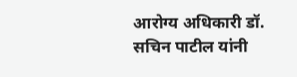आरोग्य अधिकारी डॉ. सचिन पाटील यांनी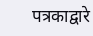पत्रकाद्वारे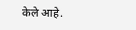केले आहे.